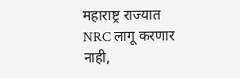महाराष्ट्र राज्यात NRC लागू करणार नाही,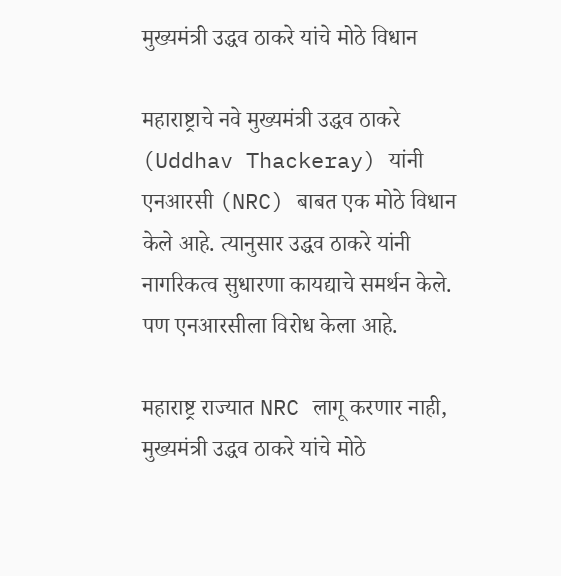मुख्यमंत्री उद्धव ठाकरे यांचे मोठे विधान

महाराष्ट्राचे नवे मुख्यमंत्री उद्धव ठाकरे (Uddhav Thackeray) यांनी एनआरसी (NRC) बाबत एक मोठे विधान केले आहे. त्यानुसार उद्धव ठाकरे यांनी नागरिकत्व सुधारणा कायद्याचे समर्थन केले. पण एनआरसीला विरोध केला आहे.

महाराष्ट्र राज्यात NRC लागू करणार नाही, मुख्यमंत्री उद्धव ठाकरे यांचे मोठे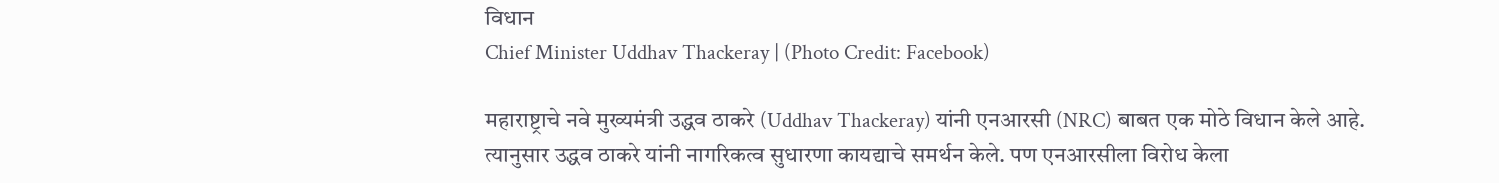विधान
Chief Minister Uddhav Thackeray | (Photo Credit: Facebook)

महाराष्ट्राचे नवे मुख्यमंत्री उद्धव ठाकरे (Uddhav Thackeray) यांनी एनआरसी (NRC) बाबत एक मोठे विधान केले आहे. त्यानुसार उद्धव ठाकरे यांनी नागरिकत्व सुधारणा कायद्याचे समर्थन केले. पण एनआरसीला विरोध केला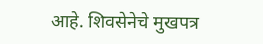आहे. शिवसेनेचे मुखपत्र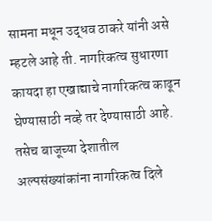सामना मधून उद्धव ठाकरे यांनी असे म्हटले आहे ती. नागरिकत्व सुधारणा कायदा हा एखाद्याचे नागरिकत्व काढून घेण्यासाठी नव्हे तर देण्यासाठी आहे. तसेच बाजूच्या देशातील अल्पसंख्यांकांना नागरिकत्व दिले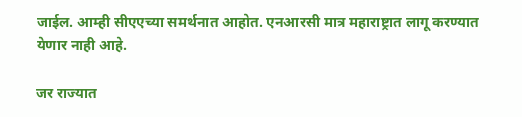जाईल. आम्ही सीएएच्या समर्थनात आहोत. एनआरसी मात्र महाराष्ट्रात लागू करण्यात येणार नाही आहे.

जर राज्यात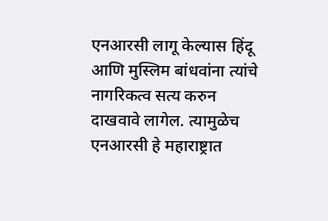एनआरसी लागू केल्यास हिंदू आणि मुस्लिम बांधवांना त्यांचे नागरिकत्व सत्य करुन दाखवावे लागेल. त्यामुळेच एनआरसी हे महाराष्ट्रात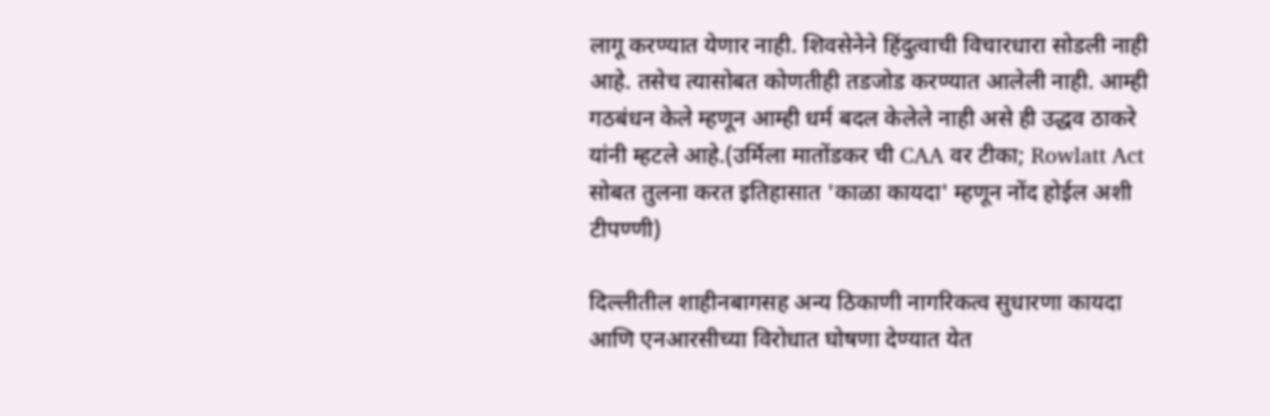लागू करण्यात येणार नाही. शिवसेनेने हिंदुत्वाची विचारधारा सोडली नाही आहे. तसेच त्यासोबत कोणतीही तडजोड करण्यात आलेली नाही. आम्ही गठबंधन केले म्हणून आम्ही धर्म बदल केलेले नाही असे ही उद्धव ठाकरे यांनी म्हटले आहे.(उर्मिला मातोंडकर ची CAA वर टीका; Rowlatt Act सोबत तुलना करत इतिहासात 'काळा कायदा' म्हणून नोंद होईल अशी टीपण्णी)

दिल्लीतील शाहीनबागसह अन्य ठिकाणी नागरिकत्व सुधारणा कायदा आणि एनआरसीच्या विरोधात घोषणा देण्यात येत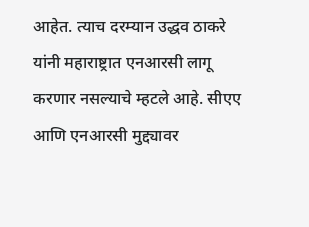आहेत. त्याच दरम्यान उद्धव ठाकरे यांनी महाराष्ट्रात एनआरसी लागू करणार नसल्याचे म्हटले आहे. सीएए आणि एनआरसी मुद्द्यावर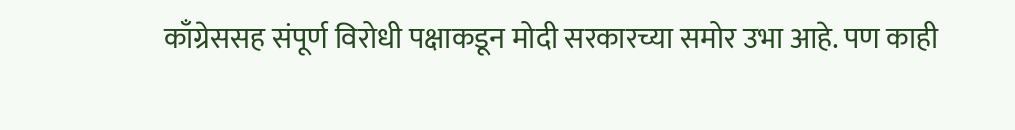काँग्रेससह संपूर्ण विरोधी पक्षाकडून मोदी सरकारच्या समोर उभा आहे. पण काही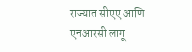राज्यात सीएए आणि एनआरसी लागू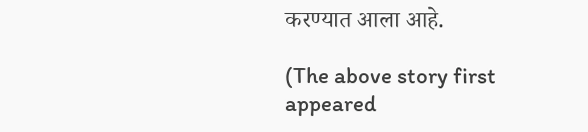करण्यात आला आहे.

(The above story first appeared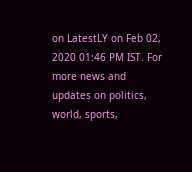on LatestLY on Feb 02, 2020 01:46 PM IST. For more news and updates on politics, world, sports,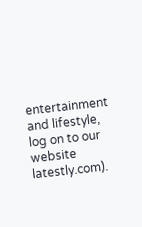entertainment and lifestyle, log on to our website latestly.com).